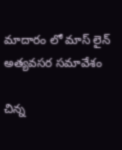మాదారం లో మాస్ లైన్ అత్యవసర సమావేశం

చిన్న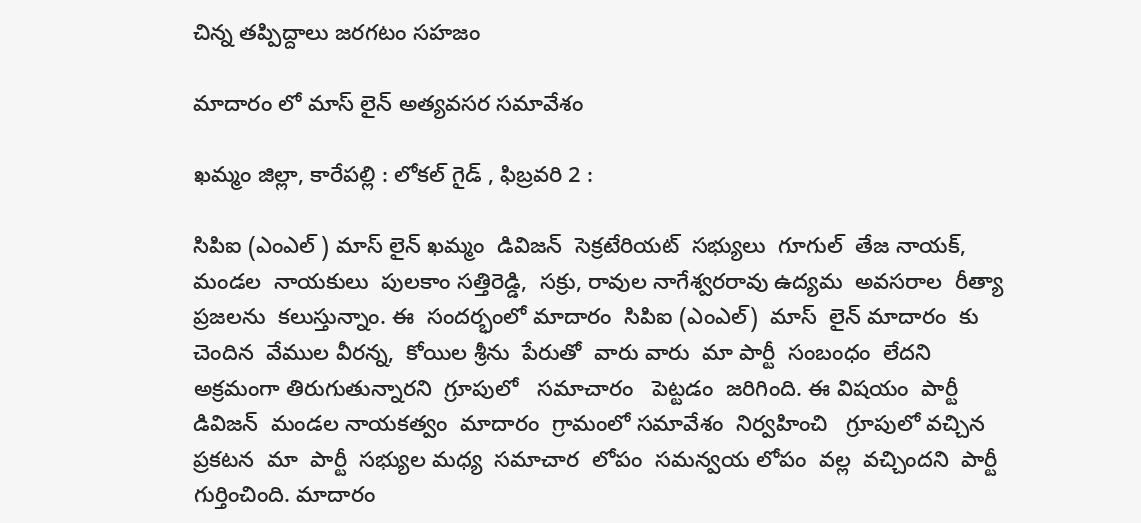చిన్న తప్పిద్దాలు జరగటం సహజం

మాదారం లో మాస్ లైన్ అత్యవసర సమావేశం

ఖమ్మం జిల్లా, కారేపల్లి : లోకల్ గైడ్ , ఫిబ్రవరి 2 :

సిపిఐ (ఎంఎల్ ) మాస్ లైన్ ఖమ్మం  డివిజన్  సెక్రటేరియట్  సభ్యులు  గూగుల్  తేజ నాయక్,  మండల  నాయకులు  పులకాం సత్తిరెడ్డి,  సక్రు, రావుల నాగేశ్వరరావు ఉద్యమ  అవసరాల  రీత్యా ప్రజలను  కలుస్తున్నాం. ఈ  సందర్భంలో మాదారం  సిపిఐ (ఎంఎల్)  మాస్  లైన్ మాదారం  కు  చెందిన  వేముల వీరన్న,  కోయిల శ్రీను  పేరుతో  వారు వారు  మా పార్టీ  సంబంధం  లేదని  అక్రమంగా తిరుగుతున్నారని  గ్రూపులో   సమాచారం   పెట్టడం  జరిగింది. ఈ విషయం  పార్టీ  డివిజన్  మండల నాయకత్వం  మాదారం  గ్రామంలో సమావేశం  నిర్వహించి   గ్రూపులో వచ్చిన  ప్రకటన  మా  పార్టీ  సభ్యుల మధ్య  సమాచార  లోపం  సమన్వయ లోపం  వల్ల  వచ్చిందని  పార్టీ గుర్తించింది. మాదారం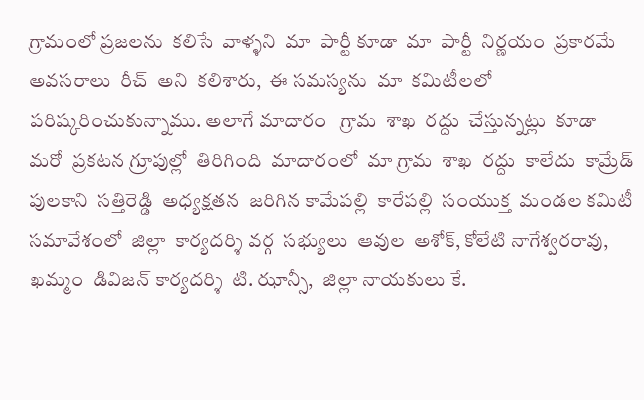గ్రామంలో ప్రజలను  కలిసే  వాళ్ళని  మా  పార్టీ కూడా  మా  పార్టీ  నిర్ణయం  ప్రకారమే అవసరాలు  రీచ్  అని  కలిశారు,  ఈ సమస్యను  మా  కమిటీలలో   పరిష్కరించుకున్నాము. అలాగే మాదారం   గ్రామ  శాఖ  రద్దు  చేస్తున్నట్లు  కూడా  మరో  ప్రకటన గ్రూపుల్లో  తిరిగింది  మాదారంలో  మా గ్రామ  శాఖ  రద్దు  కాలేదు  కామ్రేడ్ పులకాని  సత్తిరెడ్డి  అధ్యక్షతన  జరిగిన కామేపల్లి  కారేపల్లి  సంయుక్త  మండల కమిటీ  సమావేశంలో  జిల్లా  కార్యదర్శి వర్గ  సభ్యులు  ఆవుల  అశోక్, కోలేటి నాగేశ్వరరావు,  ఖమ్మం  డివిజన్ కార్యదర్శి  టి. ఝాన్సీ,  జిల్లా నాయకులు కే.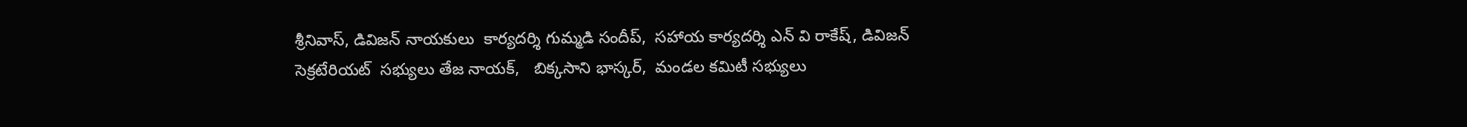శ్రీనివాస్, డివిజన్ నాయకులు  కార్యదర్శి గుమ్మడి సందీప్,  సహాయ కార్యదర్శి ఎన్ వి రాకేష్, డివిజన్  సెక్రటేరియట్  సభ్యులు తేజ నాయక్,   బిక్కసాని భాస్కర్,  మండల కమిటీ సభ్యులు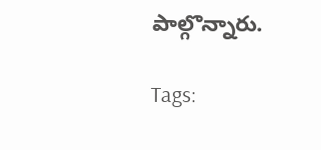పాల్గొన్నారు.

Tags: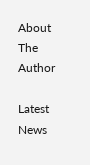About The Author

Latest News